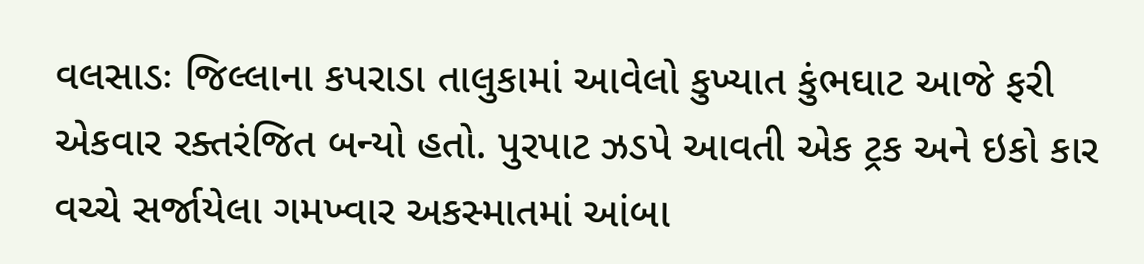વલસાડઃ જિલ્લાના કપરાડા તાલુકામાં આવેલો કુખ્યાત કુંભઘાટ આજે ફરી એકવાર રક્તરંજિત બન્યો હતો. પુરપાટ ઝડપે આવતી એક ટ્રક અને ઇકો કાર વચ્ચે સર્જાયેલા ગમખ્વાર અકસ્માતમાં આંબા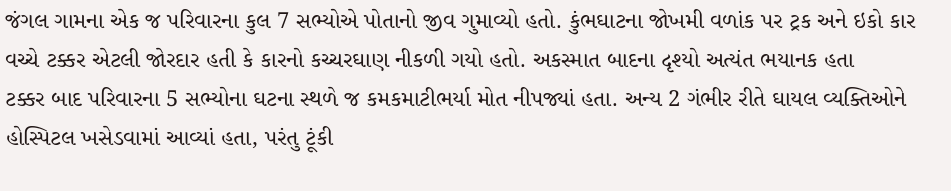જંગલ ગામના એક જ પરિવારના કુલ 7 સભ્યોએ પોતાનો જીવ ગુમાવ્યો હતો. કુંભઘાટના જોખમી વળાંક પર ટ્રક અને ઇકો કાર વચ્ચે ટક્કર એટલી જોરદાર હતી કે કારનો કચ્ચરઘાણ નીકળી ગયો હતો. અકસ્માત બાદના દૃશ્યો અત્યંત ભયાનક હતા
ટક્કર બાદ પરિવારના 5 સભ્યોના ઘટના સ્થળે જ કમકમાટીભર્યા મોત નીપજ્યાં હતા. અન્ય 2 ગંભીર રીતે ઘાયલ વ્યક્તિઓને હોસ્પિટલ ખસેડવામાં આવ્યાં હતા, પરંતુ ટૂંકી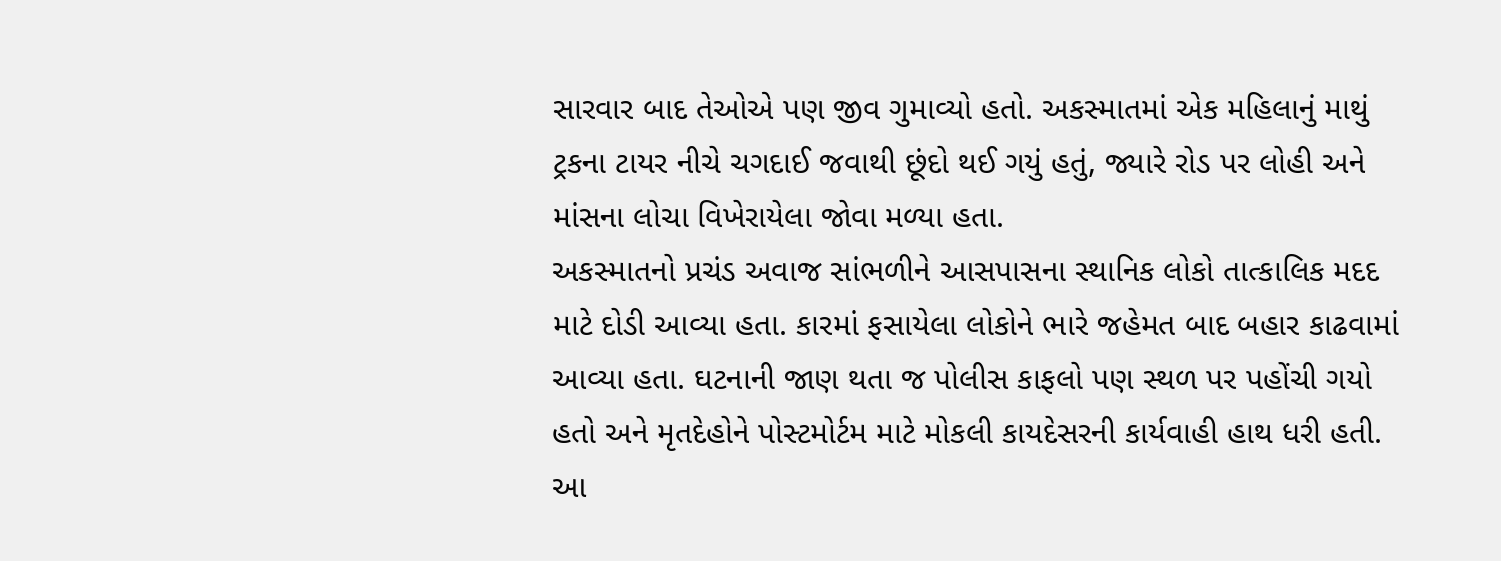સારવાર બાદ તેઓએ પણ જીવ ગુમાવ્યો હતો. અકસ્માતમાં એક મહિલાનું માથું ટ્રકના ટાયર નીચે ચગદાઈ જવાથી છૂંદો થઈ ગયું હતું, જ્યારે રોડ પર લોહી અને માંસના લોચા વિખેરાયેલા જોવા મળ્યા હતા.
અકસ્માતનો પ્રચંડ અવાજ સાંભળીને આસપાસના સ્થાનિક લોકો તાત્કાલિક મદદ માટે દોડી આવ્યા હતા. કારમાં ફસાયેલા લોકોને ભારે જહેમત બાદ બહાર કાઢવામાં આવ્યા હતા. ઘટનાની જાણ થતા જ પોલીસ કાફલો પણ સ્થળ પર પહોંચી ગયો હતો અને મૃતદેહોને પોસ્ટમોર્ટમ માટે મોકલી કાયદેસરની કાર્યવાહી હાથ ધરી હતી.
આ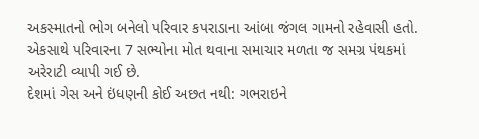અકસ્માતનો ભોગ બનેલો પરિવાર કપરાડાના આંબા જંગલ ગામનો રહેવાસી હતો. એકસાથે પરિવારના 7 સભ્યોના મોત થવાના સમાચાર મળતા જ સમગ્ર પંથકમાં અરેરાટી વ્યાપી ગઈ છે.
દેશમાં ગેસ અને ઇંધણની કોઈ અછત નથી: ગભરાઇને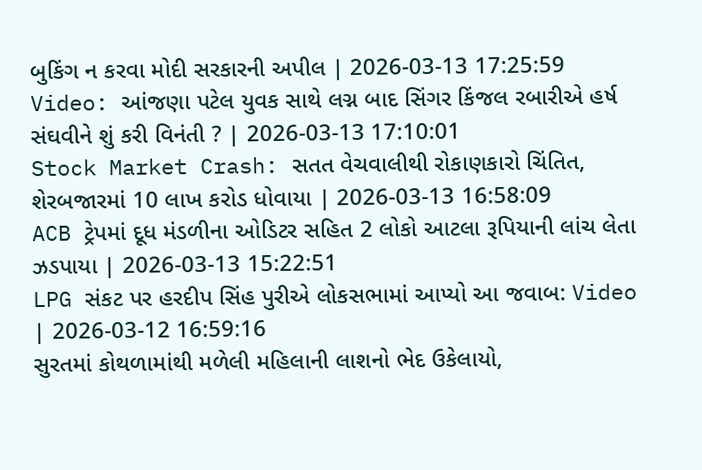બુકિંગ ન કરવા મોદી સરકારની અપીલ | 2026-03-13 17:25:59
Video: આંજણા પટેલ યુવક સાથે લગ્ન બાદ સિંગર કિંજલ રબારીએ હર્ષ સંઘવીને શું કરી વિનંતી ? | 2026-03-13 17:10:01
Stock Market Crash: સતત વેચવાલીથી રોકાણકારો ચિંતિત, શેરબજારમાં 10 લાખ કરોડ ધોવાયા | 2026-03-13 16:58:09
ACB ટ્રેપમાં દૂધ મંડળીના ઓડિટર સહિત 2 લોકો આટલા રૂપિયાની લાંચ લેતા ઝડપાયા | 2026-03-13 15:22:51
LPG સંકટ પર હરદીપ સિંહ પુરીએ લોકસભામાં આપ્યો આ જવાબ: Video | 2026-03-12 16:59:16
સુરતમાં કોથળામાંથી મળેલી મહિલાની લાશનો ભેદ ઉકેલાયો,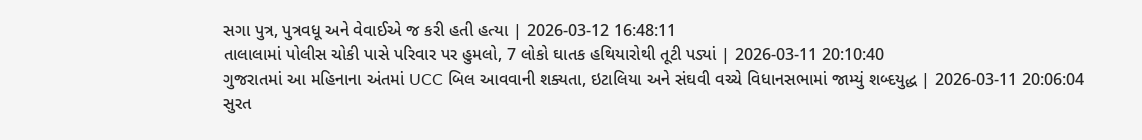સગા પુત્ર, પુત્રવધૂ અને વેવાઈએ જ કરી હતી હત્યા | 2026-03-12 16:48:11
તાલાલામાં પોલીસ ચોકી પાસે પરિવાર પર હુમલો, 7 લોકો ઘાતક હથિયારોથી તૂટી પડ્યાં | 2026-03-11 20:10:40
ગુજરાતમાં આ મહિનાના અંતમાં UCC બિલ આવવાની શક્યતા, ઇટાલિયા અને સંઘવી વચ્ચે વિધાનસભામાં જામ્યું શબ્દયુદ્ધ | 2026-03-11 20:06:04
સુરત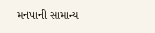મનપાની સામાન્ય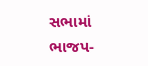સભામાં ભાજપ-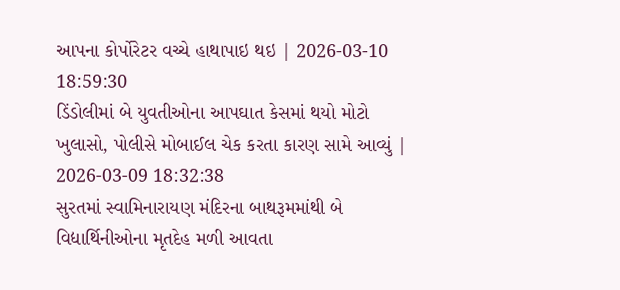આપના કોર્પોરેટર વચ્ચે હાથાપાઇ થઇ | 2026-03-10 18:59:30
ડિંડોલીમાં બે યુવતીઓના આપઘાત કેસમાં થયો મોટો ખુલાસો, પોલીસે મોબાઈલ ચેક કરતા કારણ સામે આવ્યું | 2026-03-09 18:32:38
સુરતમાં સ્વામિનારાયણ મંદિરના બાથરૂમમાંથી બે વિદ્યાર્થિનીઓના મૃતદેહ મળી આવતા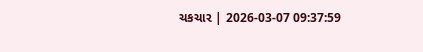ચકચાર | 2026-03-07 09:37:59